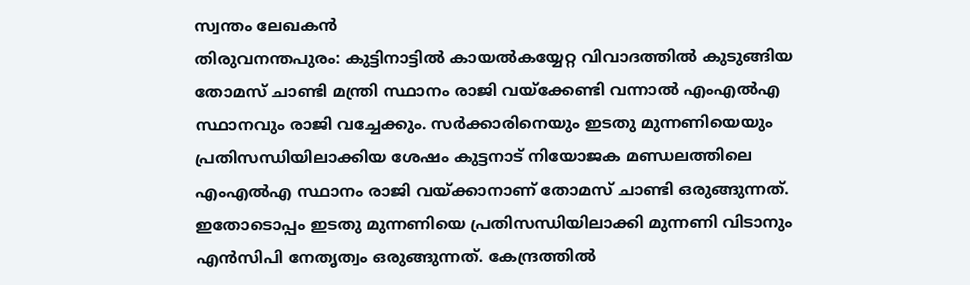സ്വന്തം ലേഖകൻ
തിരുവനന്തപുരം: കുട്ടിനാട്ടിൽ കായൽകയ്യേറ്റ വിവാദത്തിൽ കുടുങ്ങിയ തോമസ് ചാണ്ടി മന്ത്രി സ്ഥാനം രാജി വയ്ക്കേണ്ടി വന്നാൽ എംഎൽഎ സ്ഥാനവും രാജി വച്ചേക്കും. സർക്കാരിനെയും ഇടതു മുന്നണിയെയും പ്രതിസന്ധിയിലാക്കിയ ശേഷം കുട്ടനാട് നിയോജക മണ്ഡലത്തിലെ എംഎൽഎ സ്ഥാനം രാജി വയ്ക്കാനാണ് തോമസ് ചാണ്ടി ഒരുങ്ങുന്നത്. ഇതോടൊപ്പം ഇടതു മുന്നണിയെ പ്രതിസന്ധിയിലാക്കി മുന്നണി വിടാനും എൻസിപി നേതൃത്വം ഒരുങ്ങുന്നത്. കേന്ദ്രത്തിൽ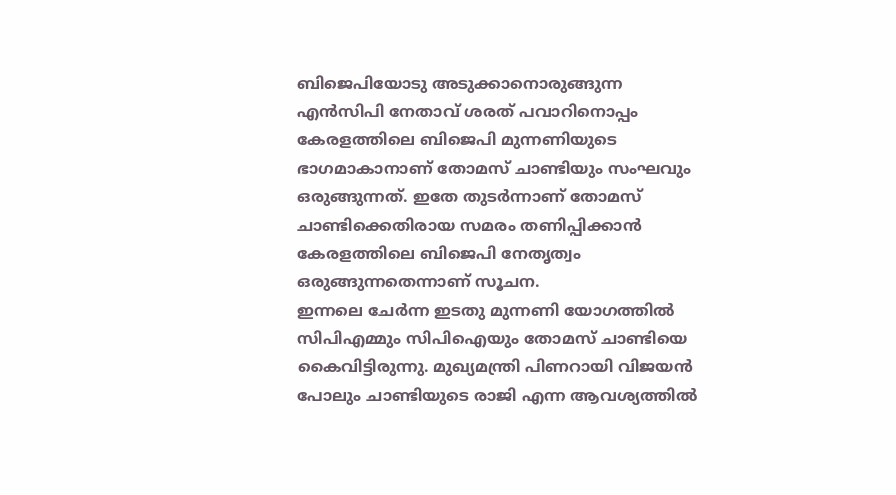ബിജെപിയോടു അടുക്കാനൊരുങ്ങുന്ന എൻസിപി നേതാവ് ശരത് പവാറിനൊപ്പം കേരളത്തിലെ ബിജെപി മുന്നണിയുടെ ഭാഗമാകാനാണ് തോമസ് ചാണ്ടിയും സംഘവും ഒരുങ്ങുന്നത്. ഇതേ തുടർന്നാണ് തോമസ് ചാണ്ടിക്കെതിരായ സമരം തണിപ്പിക്കാൻ കേരളത്തിലെ ബിജെപി നേതൃത്വം ഒരുങ്ങുന്നതെന്നാണ് സൂചന.
ഇന്നലെ ചേർന്ന ഇടതു മുന്നണി യോഗത്തിൽ സിപിഎമ്മും സിപിഐയും തോമസ് ചാണ്ടിയെ കൈവിട്ടിരുന്നു. മുഖ്യമന്ത്രി പിണറായി വിജയൻ പോലും ചാണ്ടിയുടെ രാജി എന്ന ആവശ്യത്തിൽ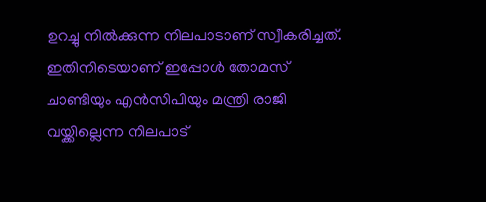ഉറച്ചു നിൽക്കുന്ന നിലപാടാണ് സ്വീകരിച്ചത്. ഇതിനിടെയാണ് ഇപ്പോൾ തോമസ് ചാണ്ടിയും എൻസിപിയും മന്ത്രി രാജി വയ്ക്കില്ലെന്ന നിലപാട്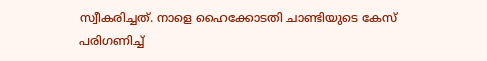സ്വീകരിച്ചത്. നാളെ ഹൈക്കോടതി ചാണ്ടിയുടെ കേസ് പരിഗണിച്ച്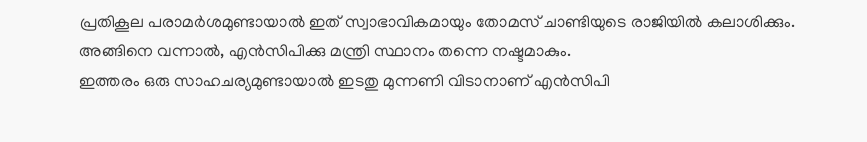പ്രതികൂല പരാമർശമുണ്ടായാൽ ഇത് സ്വാഭാവികമായും തോമസ് ചാണ്ടിയുടെ രാജിയിൽ കലാശിക്കും. അങ്ങിനെ വന്നാൽ, എൻസിപിക്കു മന്ത്രി സ്ഥാനം തന്നെ നഷ്ടമാകും.
ഇത്തരം ഒരു സാഹചര്യമുണ്ടായാൽ ഇടതു മുന്നണി വിടാനാണ് എൻസിപി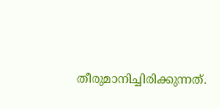തീരുമാനിച്ചിരിക്കുന്നത്.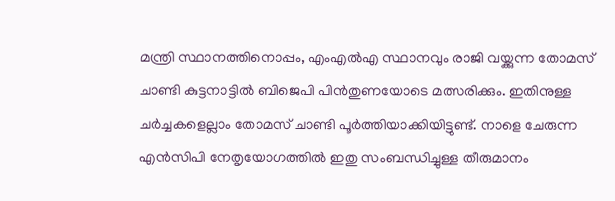മന്ത്രി സ്ഥാനത്തിനൊപ്പം, എംഎൽഎ സ്ഥാനവും രാജി വയ്ക്കുന്ന തോമസ് ചാണ്ടി കുട്ടനാട്ടിൽ ബിജെപി പിൻതുണയോടെ മത്സരിക്കും. ഇതിനുള്ള ചർച്ചകളെല്ലാം തോമസ് ചാണ്ടി പൂർത്തിയാക്കിയിട്ടുണ്ട്. നാളെ ചേരുന്ന എൻസിപി നേതൃയോഗത്തിൽ ഇതു സംബന്ധിച്ചുള്ള തീരുമാനം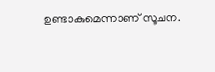ഉണ്ടാകുമെന്നാണ് സൂചന.